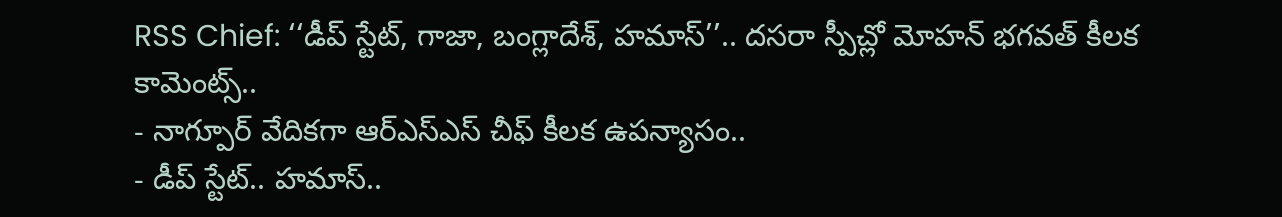RSS Chief: ‘‘డీప్ స్టేట్, గాజా, బంగ్లాదేశ్, హమాస్’’.. దసరా స్పీచ్లో మోహన్ భగవత్ కీలక కామెంట్స్..
- నాగ్పూర్ వేదికగా ఆర్ఎస్ఎస్ చీఫ్ కీలక ఉపన్యాసం..
- డీప్ స్టేట్.. హమాస్..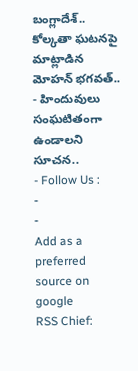బంగ్లాదేశ్.. కోల్కతా ఘటనపై మాట్లాడిన మోహన్ భగవత్..
- హిందువులు సంఘటితంగా ఉండాలని సూచన..
- Follow Us :
-
-
Add as a preferred
source on google
RSS Chief: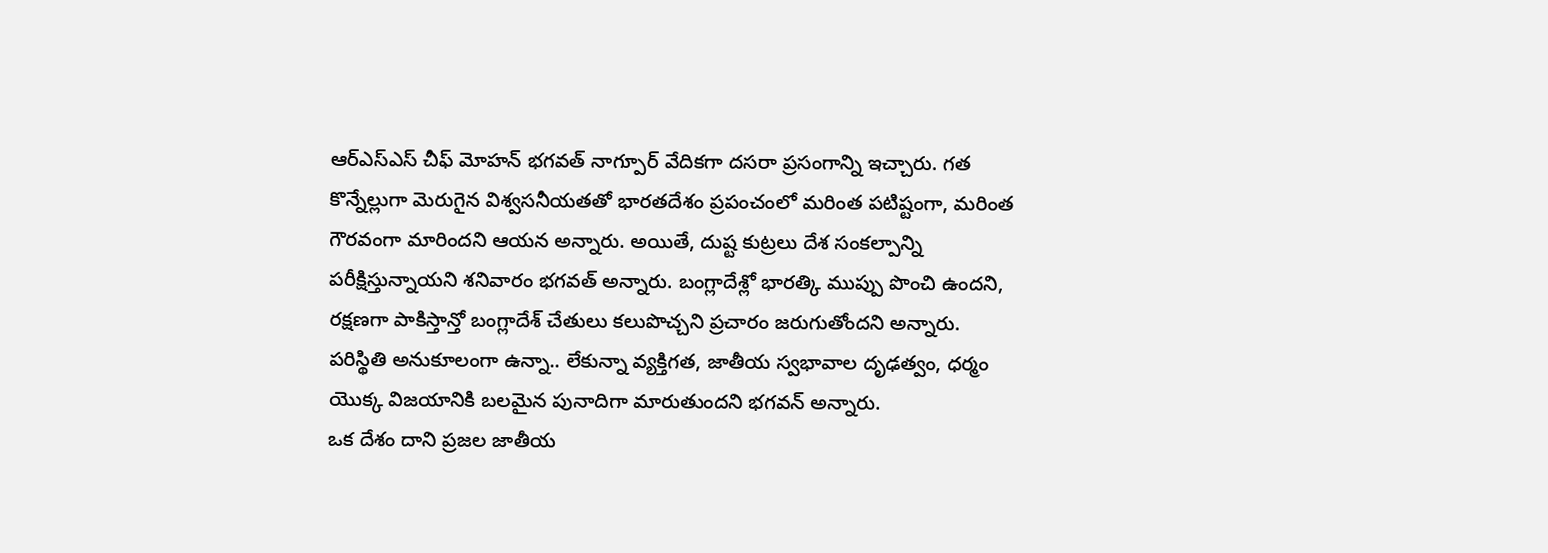ఆర్ఎస్ఎస్ చీఫ్ మోహన్ భగవత్ నాగ్పూర్ వేదికగా దసరా ప్రసంగాన్ని ఇచ్చారు. గత కొన్నేల్లుగా మెరుగైన విశ్వసనీయతతో భారతదేశం ప్రపంచంలో మరింత పటిష్టంగా, మరింత గౌరవంగా మారిందని ఆయన అన్నారు. అయితే, దుష్ట కుట్రలు దేశ సంకల్పాన్ని పరీక్షిస్తున్నాయని శనివారం భగవత్ అన్నారు. బంగ్లాదేశ్లో భారత్కి ముప్పు పొంచి ఉందని, రక్షణగా పాకిస్తాన్తో బంగ్లాదేశ్ చేతులు కలుపొచ్చని ప్రచారం జరుగుతోందని అన్నారు. పరిస్థితి అనుకూలంగా ఉన్నా.. లేకున్నా వ్యక్తిగత, జాతీయ స్వభావాల దృఢత్వం, ధర్మం యొక్క విజయానికి బలమైన పునాదిగా మారుతుందని భగవన్ అన్నారు.
ఒక దేశం దాని ప్రజల జాతీయ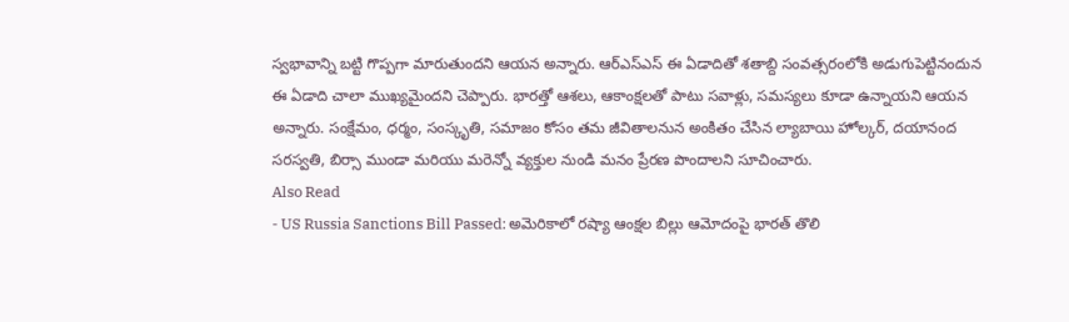స్వభావాన్ని బట్టి గొప్పగా మారుతుందని ఆయన అన్నారు. ఆర్ఎస్ఎస్ ఈ ఏడాదితో శతాబ్ది సంవత్సరంలోకి అడుగుపెట్టినందున ఈ ఏడాది చాలా ముఖ్యమైందని చెప్పారు. భారత్తో ఆశలు, ఆకాంక్షలతో పాటు సవాళ్లు, సమస్యలు కూడా ఉన్నాయని ఆయన అన్నారు. సంక్షేమం, ధర్మం, సంస్కృతి, సమాజం కోసం తమ జీవితాలనున అంకితం చేసిన ల్యాబాయి హోల్కర్, దయానంద సరస్వతి, బిర్సా ముండా మరియు మరెన్నో వ్యక్తుల నుండి మనం ప్రేరణ పొందాలని సూచించారు.
Also Read
- US Russia Sanctions Bill Passed: అమెరికాలో రష్యా ఆంక్షల బిల్లు ఆమోదంపై భారత్ తొలి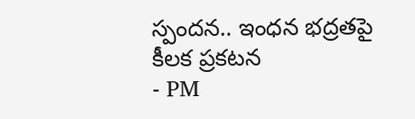స్పందన.. ఇంధన భద్రతపై కీలక ప్రకటన
- PM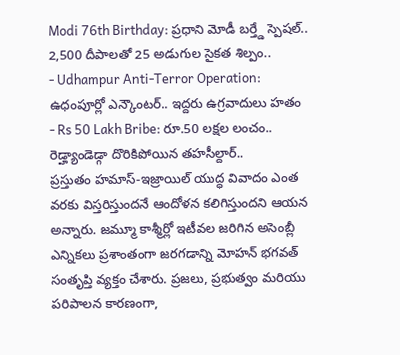Modi 76th Birthday: ప్రధాని మోడీ బర్త్డే స్పెషల్.. 2,500 దీపాలతో 25 అడుగుల సైకత శిల్పం..
- Udhampur Anti-Terror Operation: ఉధంపూర్లో ఎన్కౌంటర్.. ఇద్దరు ఉగ్రవాదులు హతం
- Rs 50 Lakh Bribe: రూ.50 లక్షల లంచం.. రెడ్హ్యాండెడ్గా దొరికిపోయిన తహసీల్దార్..
ప్రస్తుతం హమాస్-ఇజ్రాయిల్ యుద్ధ వివాదం ఎంత వరకు విస్తరిస్తుందనే ఆందోళన కలిగిస్తుందని ఆయన అన్నారు. జమ్మూ కాశ్మీర్లో ఇటీవల జరిగిన అసెంబ్లీ ఎన్నికలు ప్రశాంతంగా జరగడాన్ని మోహన్ భగవత్ సంతృప్తి వ్యక్తం చేశారు. ప్రజలు, ప్రభుత్వం మరియు పరిపాలన కారణంగా,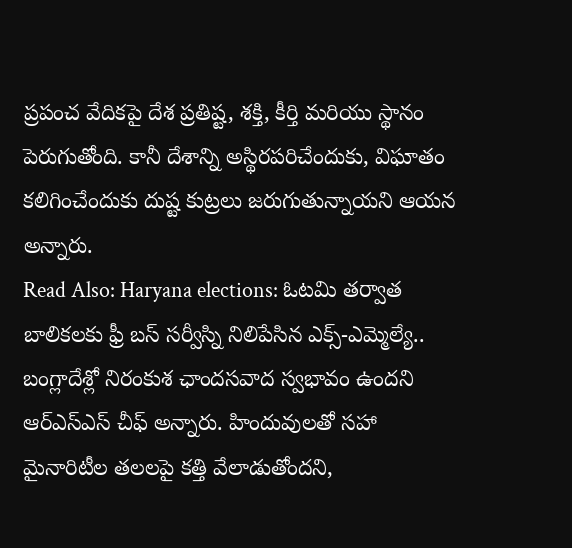ప్రపంచ వేదికపై దేశ ప్రతిష్ట, శక్తి, కీర్తి మరియు స్థానం పెరుగుతోంది. కానీ దేశాన్ని అస్థిరపరిచేందుకు, విఘాతం కలిగించేందుకు దుష్ట కుట్రలు జరుగుతున్నాయని ఆయన అన్నారు.
Read Also: Haryana elections: ఓటమి తర్వాత బాలికలకు ఫ్రీ బస్ సర్వీస్ని నిలిపేసిన ఎక్స్-ఎమ్మెల్యే..
బంగ్లాదేశ్లో నిరంకుశ ఛాందసవాద స్వభావం ఉందని ఆర్ఎస్ఎస్ చీఫ్ అన్నారు. హిందువులతో సహా మైనారిటీల తలలపై కత్తి వేలాడుతోందని,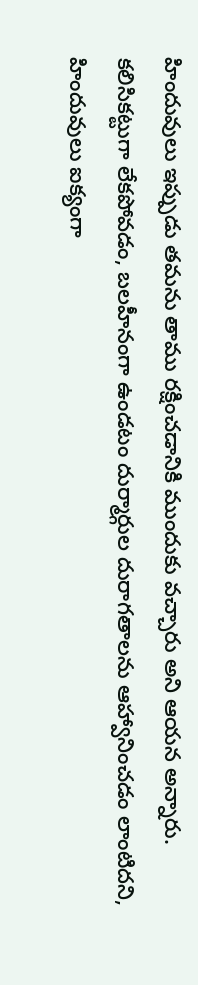హిందువులు ఇప్పుడు తమను తాము రక్షించడానికి ముందుకు వచ్చారు అని ఆయన అన్నారు. కలిసికట్టుగా లేకపోవడం, బలహీనంగా ఉండటం దుర్మార్గుల దురాగతాలను ఆహ్వానించడం లాంటిదని, హిందువులు ఐక్యంగా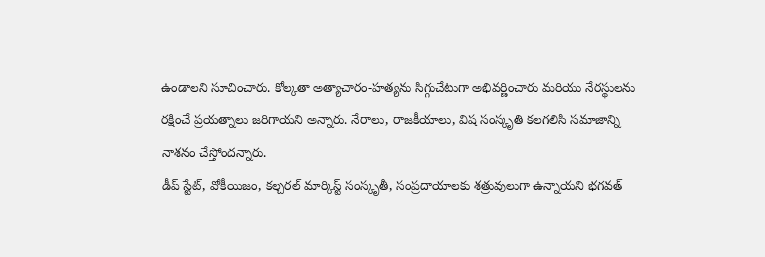ఉండాలని సూచించారు. కోల్కతా అత్యాచారం-హత్యను సిగ్గుచేటుగా అభివర్ణించారు మరియు నేరస్థులను రక్షించే ప్రయత్నాలు జరిగాయని అన్నారు. నేరాలు, రాజకీయాలు, విష సంస్కృతి కలగలిసి సమాజాన్ని నాశనం చేస్తోందన్నారు.
డీప్ స్టేట్, వోకీయిజం, కల్చరల్ మార్కిస్ట్ సంస్కృతీ, సంప్రదాయాలకు శత్రువులుగా ఉన్నాయని భగవత్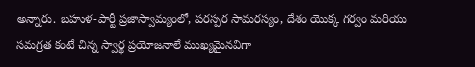అన్నారు. బహుళ-పార్టీ ప్రజాస్వామ్యంలో, పరస్పర సామరస్యం, దేశం యొక్క గర్వం మరియు సమగ్రత కంటే చిన్న స్వార్థ ప్రయోజనాలే ముఖ్యమైనవిగా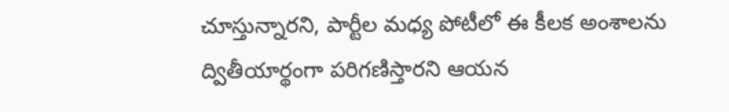చూస్తున్నారని, పార్టీల మధ్య పోటీలో ఈ కీలక అంశాలను ద్వితీయార్థంగా పరిగణిస్తారని ఆయన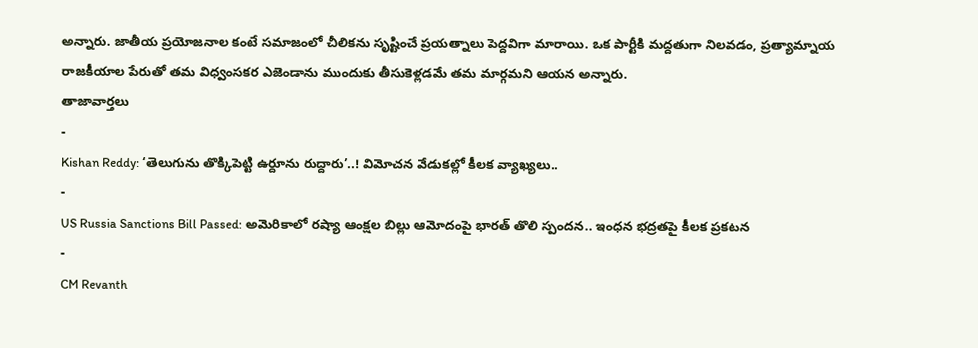అన్నారు. జాతీయ ప్రయోజనాల కంటే సమాజంలో చీలికను సృష్టించే ప్రయత్నాలు పెద్దవిగా మారాయి. ఒక పార్టీకి మద్దతుగా నిలవడం, ప్రత్యామ్నాయ రాజకీయాల పేరుతో తమ విధ్వంసకర ఎజెండాను ముందుకు తీసుకెళ్లడమే తమ మార్గమని ఆయన అన్నారు.
తాజావార్తలు
-
Kishan Reddy: ‘తెలుగును తొక్కిపెట్టి ఉర్దూను రుద్దారు’..! విమోచన వేడుకల్లో కీలక వ్యాఖ్యలు..
-
US Russia Sanctions Bill Passed: అమెరికాలో రష్యా ఆంక్షల బిల్లు ఆమోదంపై భారత్ తొలి స్పందన.. ఇంధన భద్రతపై కీలక ప్రకటన
-
CM Revanth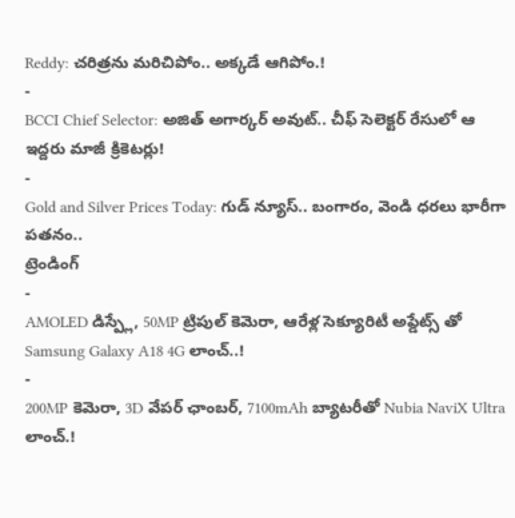Reddy: చరిత్రను మరిచిపోం.. అక్కడే ఆగిపోం.!
-
BCCI Chief Selector: అజిత్ అగార్కర్ అవుట్.. చీఫ్ సెలెక్టర్ రేసులో ఆ ఇద్దరు మాజీ క్రికెటర్లు!
-
Gold and Silver Prices Today: గుడ్ న్యూస్.. బంగారం, వెండి ధరలు భారీగా పతనం..
ట్రెండింగ్
-
AMOLED డిస్ప్లే, 50MP ట్రిపుల్ కెమెరా, ఆరేళ్ల సెక్యూరిటీ అప్డేట్స్ తో Samsung Galaxy A18 4G లాంచ్..!
-
200MP కెమెరా, 3D వేపర్ ఛాంబర్, 7100mAh బ్యాటరీతో Nubia NaviX Ultra లాంచ్.!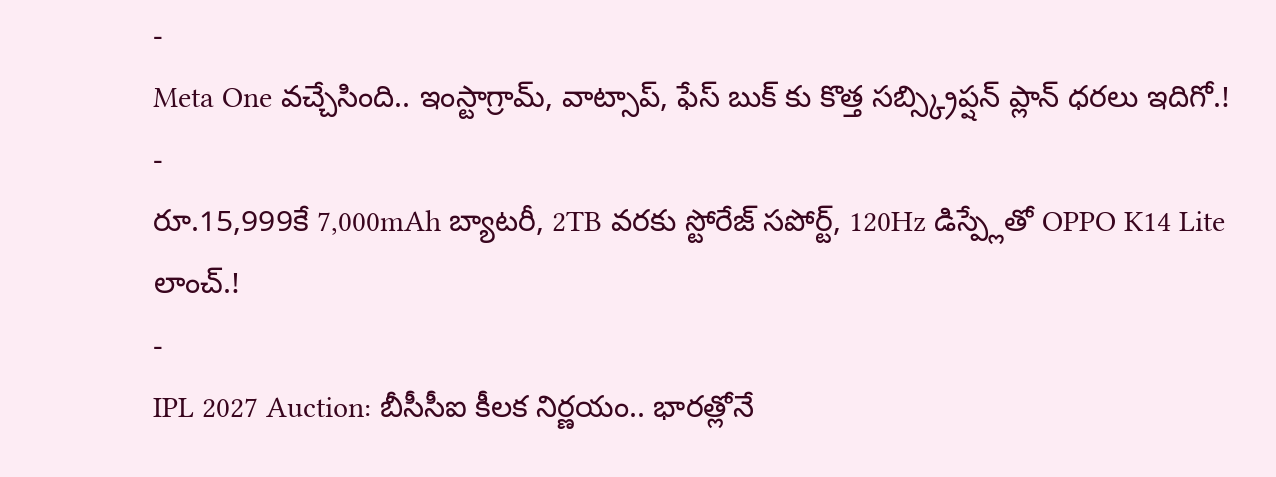-
Meta One వచ్చేసింది.. ఇంస్టాగ్రామ్, వాట్సాప్, ఫేస్ బుక్ కు కొత్త సబ్స్క్రిప్షన్ ప్లాన్ ధరలు ఇదిగో.!
-
రూ.15,999కే 7,000mAh బ్యాటరీ, 2TB వరకు స్టోరేజ్ సపోర్ట్, 120Hz డిస్ప్లేతో OPPO K14 Lite లాంచ్.!
-
IPL 2027 Auction: బీసీసీఐ కీలక నిర్ణయం.. భారత్లోనే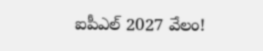ఐపీఎల్ 2027 వేలం!